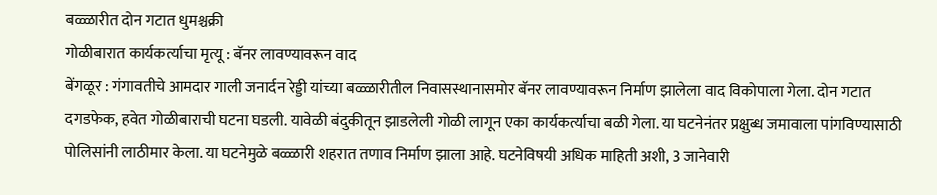बळ्ळारीत दोन गटात धुमश्चक्री
गोळीबारात कार्यकर्त्याचा मृत्यू : बॅनर लावण्यावरून वाद
बेंगळूर : गंगावतीचे आमदार गाली जनार्दन रेड्डी यांच्या बळ्ळारीतील निवासस्थानासमोर बॅनर लावण्यावरून निर्माण झालेला वाद विकोपाला गेला. दोन गटात दगडफेक, हवेत गोळीबाराची घटना घडली. यावेळी बंदुकीतून झाडलेली गोळी लागून एका कार्यकर्त्याचा बळी गेला. या घटनेनंतर प्रक्षुब्ध जमावाला पांगविण्यासाठी पोलिसांनी लाठीमार केला. या घटनेमुळे बळ्ळारी शहरात तणाव निर्माण झाला आहे. घटनेविषयी अधिक माहिती अशी, 3 जानेवारी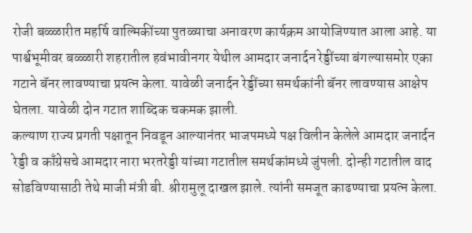रोजी बळ्ळारीत महर्षि वाल्मिकींच्या पुतळ्याचा अनावरण कार्यक्रम आयोजिण्यात आला आहे. या पार्श्वभूमीवर बळ्ळारी शहरातील हवंभावीनगर येथील आमदार जनार्दन रेड्डींच्या बंगल्यासमोर एका गटाने बॅनर लावण्याचा प्रयत्न केला. यावेळी जनार्दन रेड्डींच्या समर्थकांनी बॅनर लावण्यास आक्षेप घेतला. यावेळी दोन गटात शाब्दिक चकमक झाली.
कल्याण राज्य प्रगती पक्षातून निवडून आल्यानंतर भाजपमध्ये पक्ष विलीन केलेले आमदार जनार्दन रेड्डी व काँग्रेसचे आमदार नारा भरतरेड्डी यांच्या गटातील समर्थकांमध्ये जुंपली. दोन्ही गटातील वाद सोडविण्यासाठी तेथे माजी मंत्री बी. श्रीरामुलू दाखल झाले. त्यांनी समजूत काढण्याचा प्रयत्न केला.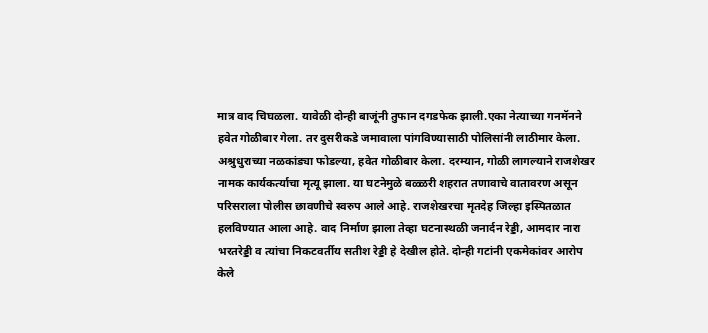मात्र वाद चिघळला. यावेळी दोन्ही बाजूंनी तुफान दगडफेक झाली.एका नेत्याच्या गनमॅनने हवेत गोळीबार गेला. तर दुसरीकडे जमावाला पांगविण्यासाठी पोलिसांनी लाठीमार केला. अश्रुधुराच्या नळकांड्या फोडल्या, हवेत गोळीबार केला. दरम्यान, गोळी लागल्याने राजशेखर नामक कार्यकर्त्याचा मृत्यू झाला. या घटनेमुळे बळ्ळरी शहरात तणावाचे वातावरण असून परिसराला पोलीस छावणीचे स्वरुप आले आहे. राजशेखरचा मृतदेह जिल्हा इस्पितळात हलविण्यात आला आहे. वाद निर्माण झाला तेव्हा घटनास्थळी जनार्दन रेड्डी, आमदार नारा भरतरेड्डी व त्यांचा निकटवर्तीय सतीश रेड्डी हे देखील होते. दोन्ही गटांनी एकमेकांवर आरोप केले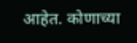आहेत. कोणाच्या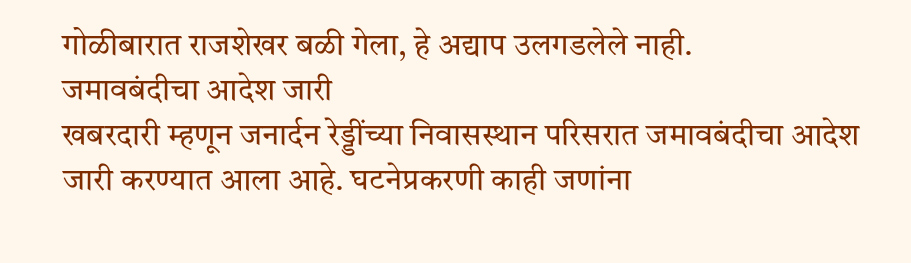गोळीबारात राजशेखर बळी गेला, हे अद्याप उलगडलेले नाही.
जमावबंदीचा आदेश जारी
खबरदारी म्हणून जनार्दन रेड्डींच्या निवासस्थान परिसरात जमावबंदीचा आदेश जारी करण्यात आला आहे. घटनेप्रकरणी काही जणांना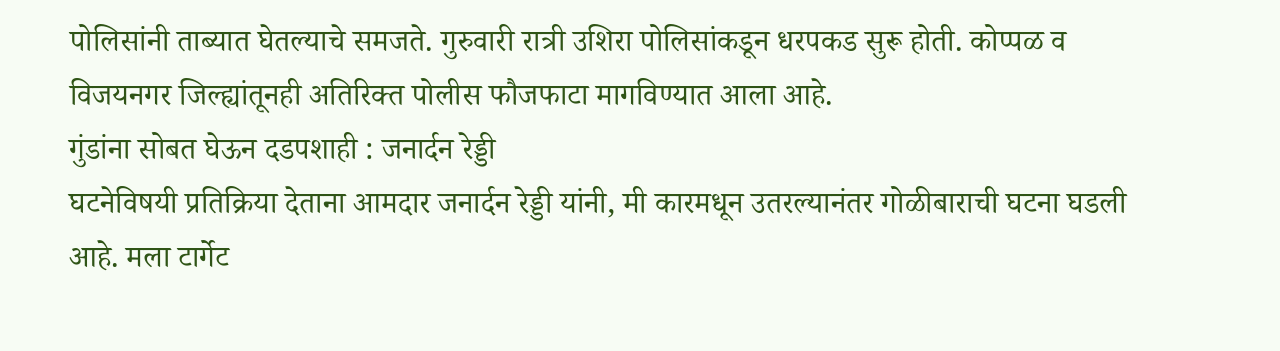पोलिसांनी ताब्यात घेतल्याचे समजते. गुरुवारी रात्री उशिरा पोलिसांकडून धरपकड सुरू होती. कोप्पळ व विजयनगर जिल्ह्यांतूनही अतिरिक्त पोलीस फौजफाटा मागविण्यात आला आहे.
गुंडांना सोबत घेऊन दडपशाही : जनार्दन रेड्डी
घटनेविषयी प्रतिक्रिया देताना आमदार जनार्दन रेड्डी यांनी, मी कारमधून उतरल्यानंतर गोळीबाराची घटना घडली आहे. मला टार्गेट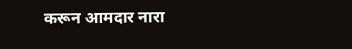करून आमदार नारा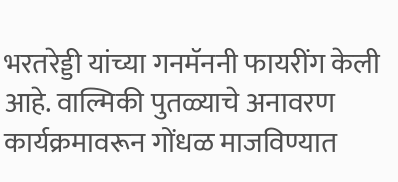भरतरेड्डी यांच्या गनमॅननी फायरींग केली आहे. वाल्मिकी पुतळ्याचे अनावरण कार्यक्रमावरून गोंधळ माजविण्यात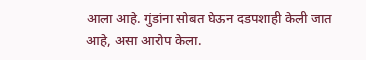आला आहे. गुंडांना सोबत घेऊन दडपशाही केली जात आहे, असा आरोप केला.